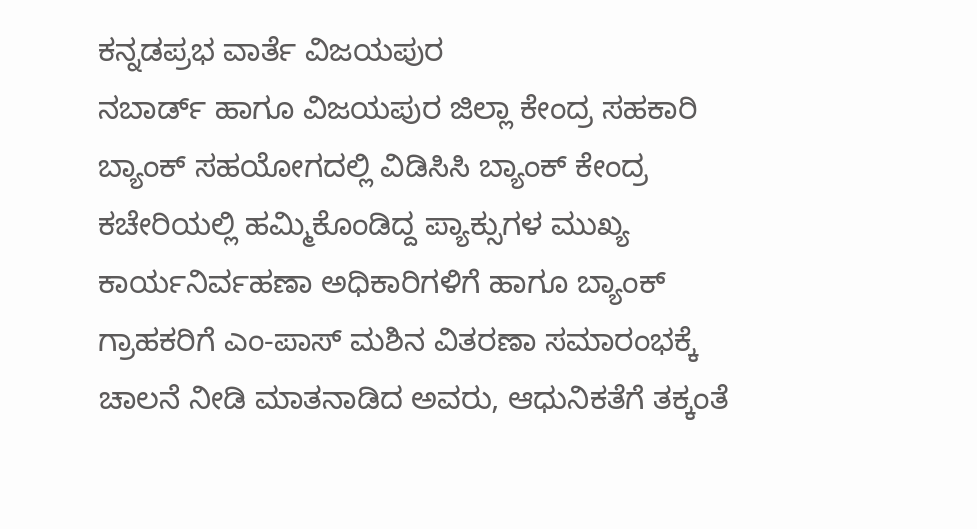ಕನ್ನಡಪ್ರಭ ವಾರ್ತೆ ವಿಜಯಪುರ
ನಬಾರ್ಡ್ ಹಾಗೂ ವಿಜಯಪುರ ಜಿಲ್ಲಾ ಕೇಂದ್ರ ಸಹಕಾರಿ ಬ್ಯಾಂಕ್ ಸಹಯೋಗದಲ್ಲಿ ವಿಡಿಸಿಸಿ ಬ್ಯಾಂಕ್ ಕೇಂದ್ರ ಕಚೇರಿಯಲ್ಲಿ ಹಮ್ಮಿಕೊಂಡಿದ್ದ ಪ್ಯಾಕ್ಸುಗಳ ಮುಖ್ಯ ಕಾರ್ಯನಿರ್ವಹಣಾ ಅಧಿಕಾರಿಗಳಿಗೆ ಹಾಗೂ ಬ್ಯಾಂಕ್ ಗ್ರಾಹಕರಿಗೆ ಎಂ-ಪಾಸ್ ಮಶಿನ ವಿತರಣಾ ಸಮಾರಂಭಕ್ಕೆ ಚಾಲನೆ ನೀಡಿ ಮಾತನಾಡಿದ ಅವರು, ಆಧುನಿಕತೆಗೆ ತಕ್ಕಂತೆ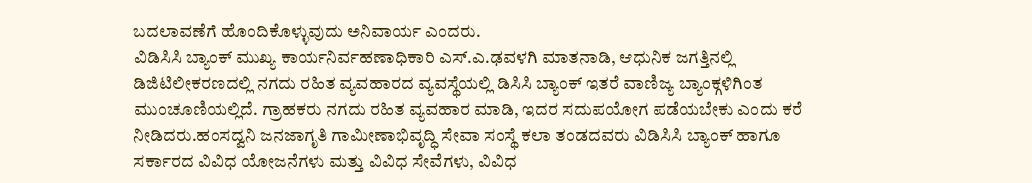ಬದಲಾವಣೆಗೆ ಹೊಂದಿಕೊಳ್ಳುವುದು ಅನಿವಾರ್ಯ ಎಂದರು.
ವಿಡಿಸಿಸಿ ಬ್ಯಾಂಕ್ ಮುಖ್ಯ ಕಾರ್ಯನಿರ್ವಹಣಾಧಿಕಾರಿ ಎಸ್.ಎ.ಢವಳಗಿ ಮಾತನಾಡಿ, ಆಧುನಿಕ ಜಗತ್ತಿನಲ್ಲಿ ಡಿಜಿಟಿಲೀಕರಣದಲ್ಲಿ ನಗದು ರಹಿತ ವ್ಯವಹಾರದ ವ್ಯವಸ್ಥೆಯಲ್ಲಿ ಡಿಸಿಸಿ ಬ್ಯಾಂಕ್ ಇತರೆ ವಾಣಿಜ್ಯ ಬ್ಯಾಂಕ್ಗಳಿಗಿಂತ ಮುಂಚೂಣಿಯಲ್ಲಿದೆ. ಗ್ರಾಹಕರು ನಗದು ರಹಿತ ವ್ಯವಹಾರ ಮಾಡಿ, ಇದರ ಸದುಪಯೋಗ ಪಡೆಯಬೇಕು ಎಂದು ಕರೆ ನೀಡಿದರು.ಹಂಸದ್ವನಿ ಜನಜಾಗೃತಿ ಗಾಮೀಣಾಭಿವೃದ್ಧಿ ಸೇವಾ ಸಂಸ್ಥೆ ಕಲಾ ತಂಡದವರು ವಿಡಿಸಿಸಿ ಬ್ಯಾಂಕ್ ಹಾಗೂ ಸರ್ಕಾರದ ವಿವಿಧ ಯೋಜನೆಗಳು ಮತ್ತು ವಿವಿಧ ಸೇವೆಗಳು, ವಿವಿಧ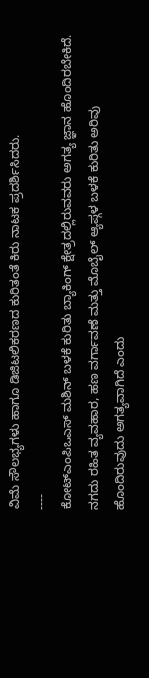ವಿಮೆ ಸೌಲಭ್ಯಗಳು ಹಾಗೂ ಡಿಜಿಟಲಿಕರಣದ ಕುರಿತಂತೆ ಕಿರು ನಾಟಕ ಪ್ರದರ್ಶಿಸಿದರು.
----
ಕೋಟ್ಎಂಪಿಒಎಸ್ ಮಶಿನ್ ಬಳಕೆ ಕುರಿತು ಬ್ಯಾಕಿಂಗ್ ಕ್ಷೇತ್ರದಲ್ಲಿರುವವರು ಅಗತ್ಯ ಜ್ಞಾನ ಹೊಂದಿರಬೇಕಿದೆ. ನಗದು ರಹಿತ ವ್ಯವಹಾರ, ಹಣ ವರ್ಗಾವಣೆ ಮತ್ತು ಮೊಬೈಲ್ ಆ್ಯಪ್ಗಳ ಬಳಕೆ ಕುರಿತು ಅರಿವು ಹೊಂದಿರುವುದು ಅಗತ್ಯವಾಗಿದೆ ಎಂದು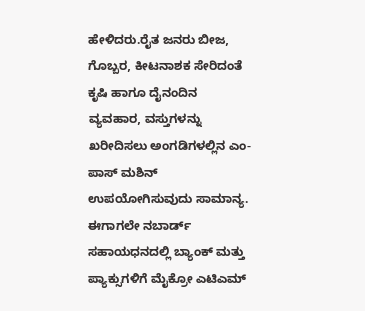ಹೇಳಿದರು.ರೈತ ಜನರು ಬೀಜ, ಗೊಬ್ಬರ, ಕೀಟನಾಶಕ ಸೇರಿದಂತೆ ಕೃಷಿ ಹಾಗೂ ದೈನಂದಿನ ವ್ಯವಹಾರ, ವಸ್ತುಗಳನ್ನು ಖರೀದಿಸಲು ಅಂಗಡಿಗಳಲ್ಲಿನ ಎಂ-ಪಾಸ್ ಮಶಿನ್ ಉಪಯೋಗಿಸುವುದು ಸಾಮಾನ್ಯ. ಈಗಾಗಲೇ ನಬಾರ್ಡ್ ಸಹಾಯಧನದಲ್ಲಿ ಬ್ಯಾಂಕ್ ಮತ್ತು ಪ್ಯಾಕ್ಸುಗಳಿಗೆ ಮೈಕ್ರೋ ಎಟಿಎಮ್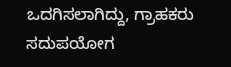ಒದಗಿಸಲಾಗಿದ್ದು, ಗ್ರಾಹಕರು ಸದುಪಯೋಗ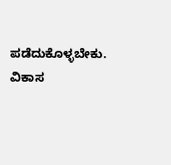ಪಡೆದುಕೊಳ್ಳಬೇಕು.
ವಿಕಾಸ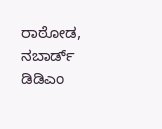ರಾಠೋಡ, ನಬಾರ್ಡ್ ಡಿಡಿಎಂ